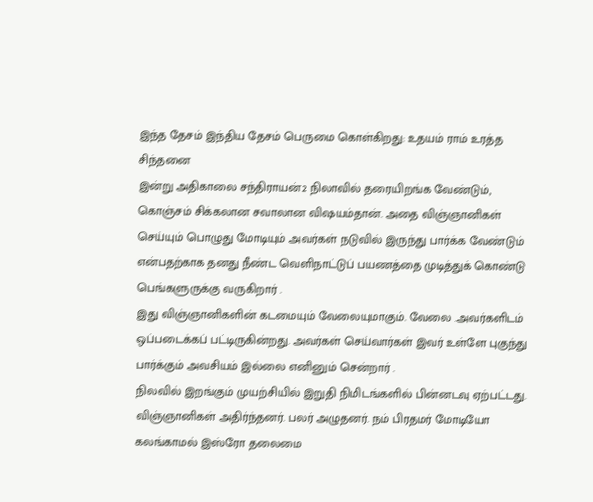இந்த தேசம் இந்திய தேசம் பெருமை கொள்கிறது: உதயம் ராம் உரத்த சிந்தனை
இன்று அதிகாலை சந்திராயன்2 நிலாவில் தரையிறங்க வேண்டும், கொஞ்சம் சிக்கலான சவாலான விஷயம்தான். அதை விஞ்ஞானிகள் செய்யும் பொழுது மோடியும் அவர்கள் நடுவில் இருந்து பார்க்க வேண்டும் என்பதற்காக தனது நீண்ட வெளிநாட்டுப் பயணத்தை முடித்துக் கொண்டு பெங்களுருக்கு வருகிறார் .
இது விஞ்ஞானிகளின் கடமையும் வேலையுமாகும். வேலை .அவர்களிடம் ஒப்படைக்கப் பட்டிருகின்றது. அவர்கள் செய்வார்கள் இவர் உள்ளே புகுந்து பார்க்கும் அவசியம் இல்லை எனினும் சென்றார் .
நிலவில் இறங்கும் முயற்சியில் இறுதி நிமிடங்களில் பின்னடவு ஏற்பட்டது.
விஞ்ஞானிகள் அதிர்ந்தனர். பலர் அழுதனர். நம் பிரதமர் மோடியோ கலங்காமல் இஸ்ரோ தலைமை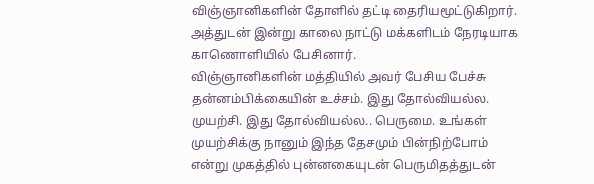விஞ்ஞானிகளின் தோளில் தட்டி தைரியமூட்டுகிறார்.
அத்துடன் இன்று காலை நாட்டு மக்களிடம் நேரடியாக காணொளியில் பேசினார்.
விஞ்ஞானிகளின் மத்தியில் அவர் பேசிய பேச்சு தன்னம்பிக்கையின் உச்சம். இது தோல்வியல்ல. முயற்சி. இது தோல்வியல்ல.. பெருமை. உங்கள் முயற்சிக்கு நானும் இந்த தேசமும் பின்நிற்போம் என்று முகத்தில் புன்னகையுடன் பெருமிதத்துடன்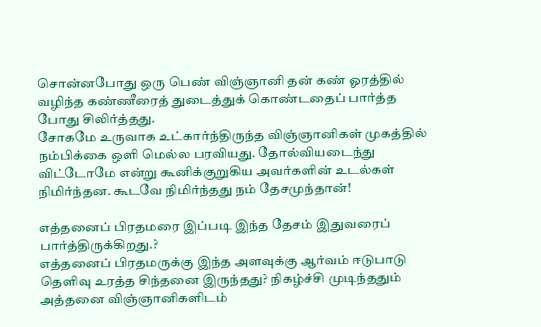சொன்னபோது ஒரு பெண் விஞ்ஞானி தன் கண் ஓரத்தில் வழிந்த கண்ணீரைத் துடைத்துக் கொண்டதைப் பார்த்த போது சிலிர்த்தது.
சோகமே உருவாக உட்கார்ந்திருந்த விஞ்ஞானிகள் முகத்தில் நம்பிக்கை ஒளி மெல்ல பரவியது. தோல்வியடைந்து விட்டோமே என்று கூனிக்குறுகிய அவர்களின் உடல்கள் நிமிர்ந்தன. கூடவே நிமிர்ந்தது நம் தேசமுந்தான்!

எத்தனைப் பிரதமரை இப்படி இந்த தேசம் இதுவரைப் பார்த்திருக்கிறது.?
எத்தனைப் பிரதமருக்கு இந்த அளவுக்கு ஆர்வம் ஈடுபாடு தெளிவு உரத்த சிந்தனை இருந்தது? நிகழ்ச்சி முடிந்ததும் அத்தனை விஞ்ஞானிகளிடம்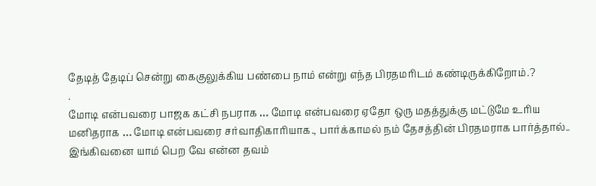தேடித் தேடிப் சென்று கைகுலுக்கிய பண்பை நாம் என்று எந்த பிரதமரிடம் கண்டிருக்கிறோம்.?
.
மோடி என்பவரை பாஜக கட்சி நபராக … மோடி என்பவரை ஏதோ ஒரு மதத்துக்கு மட்டுமே உரிய மனிதராக … மோடி என்பவரை சர்வாதிகாரியாக., பார்க்காமல் நம் தேசத்தின் பிரதமராக பார்த்தால்.. இங்கிவனை யாம் பெற வே என்ன தவம்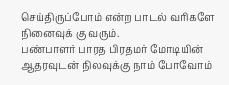செய்திருப்போம் என்ற பாடல் வரிகளே நினைவுக் கு வரும்.
பண்பாளர் பாரத பிரதமர் மோடியின் ஆதரவுடன் நிலவுக்கு நாம் போவோம்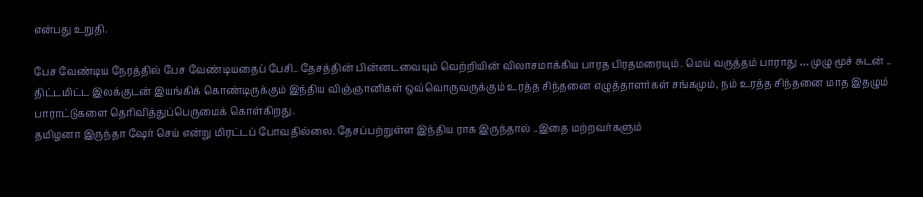என்பது உறுதி.

பேச வேண்டிய நேரத்தில் பேச வேண்டியதைப் பேசி.. தேசத்தின் பின்னடவையும் வெற்றியின் விலாசமாக்கிய பாரத பிரதமரையும் . மெய் வருத்தம் பாராது … முழு மூச் சுடன் .. திட்டமிட்ட இலக்குடன் இயங்கிக் கொண்டிருக்கும் இந்திய விஞ்ஞானிகள் ஒவ்வொருவருக்கும் உரத்த சிந்தனை எழுத்தாளர்கள் சங்கமும், நம் உரத்த சிந்தனை மாத இதழும் பாராட்டுகளை தெரிவித்துப்பெருமைக் கொள்கிறது.
தமிழனா இருந்தா ஷேர் செய் என்று மிரட்டப் போவதில்லை. தேசப்பற்றுள்ள இந்திய ராக இருந்தால் ..இதை மற்றவர்களும்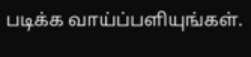படிக்க வாய்ப்பளியுங்கள்.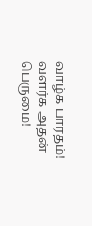வாழ்க பாரதம்! வளர்க அதன் பெருமை!